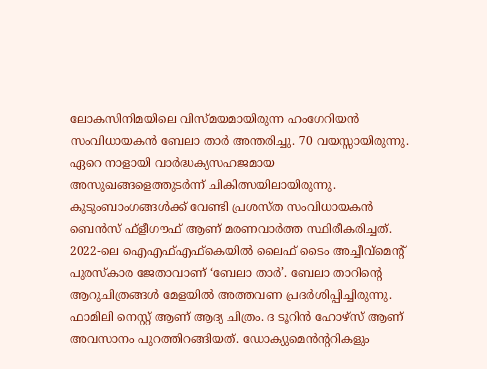ലോകസിനിമയിലെ വിസ്മയമായിരുന്ന ഹംഗേറിയൻ സംവിധായകൻ ബേലാ താർ അന്തരിച്ചു. 70 വയസ്സായിരുന്നു. ഏറെ നാളായി വാർദ്ധക്യസഹജമായ അസുഖങ്ങളെത്തുടർന്ന് ചികിത്സയിലായിരുന്നു. കുടുംബാംഗങ്ങൾക്ക് വേണ്ടി പ്രശസ്ത സംവിധായകൻ ബെൻസ് ഫ്ളീഗൗഫ് ആണ് മരണവാർത്ത സ്ഥിരീകരിച്ചത്.
2022-ലെ ഐഎഫ്എഫ്കെയിൽ ലൈഫ് ടൈം അച്ചീവ്മെന്റ് പുരസ്കാര ജേതാവാണ് ‘ബേലാ താർ’. ബേലാ താറിൻ്റെ ആറുചിത്രങ്ങൾ മേളയിൽ അത്തവണ പ്രദർശിപ്പിച്ചിരുന്നു. ഫാമിലി നെസ്റ്റ് ആണ് ആദ്യ ചിത്രം. ദ ടൂറിൻ ഹോഴ്സ് ആണ് അവസാനം പുറത്തിറങ്ങിയത്. ഡോക്യുമെൻന്ററികളും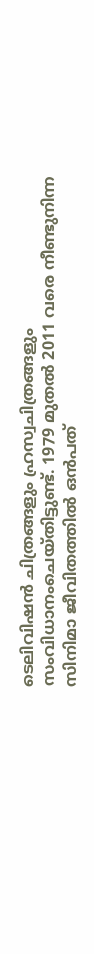ടെലിവിഷൻ ചിത്രങ്ങളും ഹ്രസ്വചിത്രങ്ങളും സംവിധാനംചെയ്തിട്ടുണ്ട്. 1979 മുതൽ 2011 വരെ നീണ്ടുനിന്ന സിനിമാ ജീവിതത്തിൽ ഒൻപത്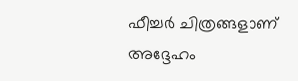ഫീച്ചർ ചിത്രങ്ങളാണ് അദ്ദേഹം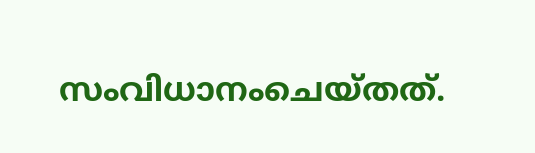സംവിധാനംചെയ്തത്.